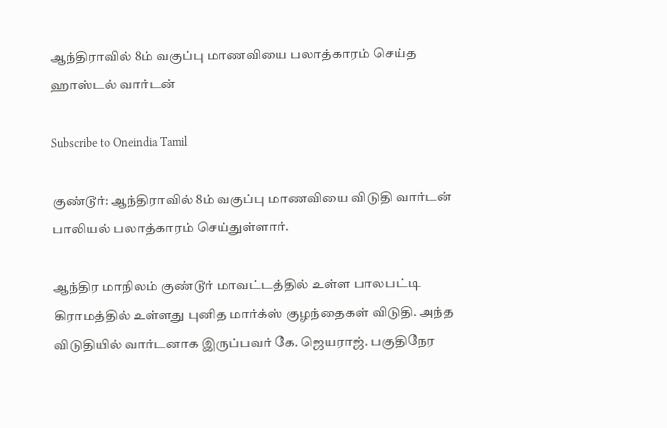ஆந்திராவில் 8ம் வகுப்பு மாணவியை பலாத்காரம் செய்த ஹாஸ்டல் வார்டன்

Subscribe to Oneindia Tamil

குண்டூர்: ஆந்திராவில் 8ம் வகுப்பு மாணவியை விடுதி வார்டன் பாலியல் பலாத்காரம் செய்துள்ளார்.

ஆந்திர மாநிலம் குண்டூர் மாவட்டத்தில் உள்ள பாலபட்டி கிராமத்தில் உள்ளது புனித மார்க்ஸ் குழந்தைகள் விடுதி. அந்த விடுதியில் வார்டனாக இருப்பவர் கே. ஜெயராஜ். பகுதிநேர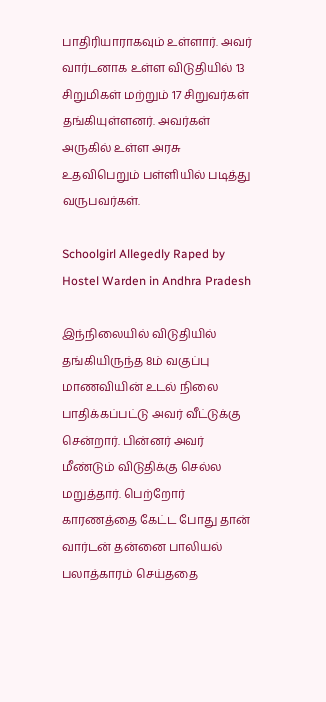பாதிரியாராகவும் உள்ளார். அவர் வார்டனாக உள்ள விடுதியில் 13 சிறுமிகள் மற்றும் 17 சிறுவர்கள் தங்கியுள்ளனர். அவர்கள் அருகில் உள்ள அரசு உதவிபெறும் பள்ளியில் படித்து வருபவர்கள்.

Schoolgirl Allegedly Raped by Hostel Warden in Andhra Pradesh

இந்நிலையில் விடுதியில் தங்கியிருந்த 8ம் வகுப்பு மாணவியின் உடல் நிலை பாதிக்கப்பட்டு அவர் வீட்டுக்கு சென்றார். பின்னர் அவர் மீண்டும் விடுதிக்கு செல்ல மறுத்தார். பெற்றோர் காரணத்தை கேட்ட போது தான் வார்டன் தன்னை பாலியல் பலாத்காரம் செய்ததை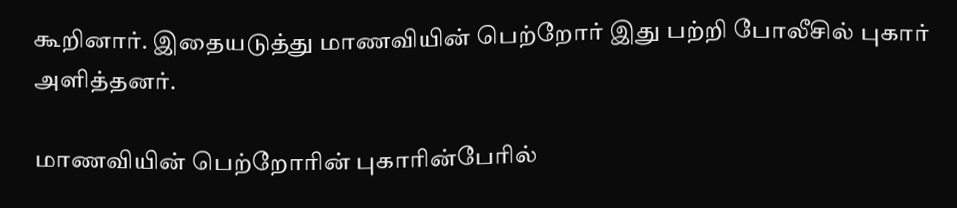கூறினார். இதையடுத்து மாணவியின் பெற்றோர் இது பற்றி போலீசில் புகார் அளித்தனர்.

மாணவியின் பெற்றோரின் புகாரின்பேரில்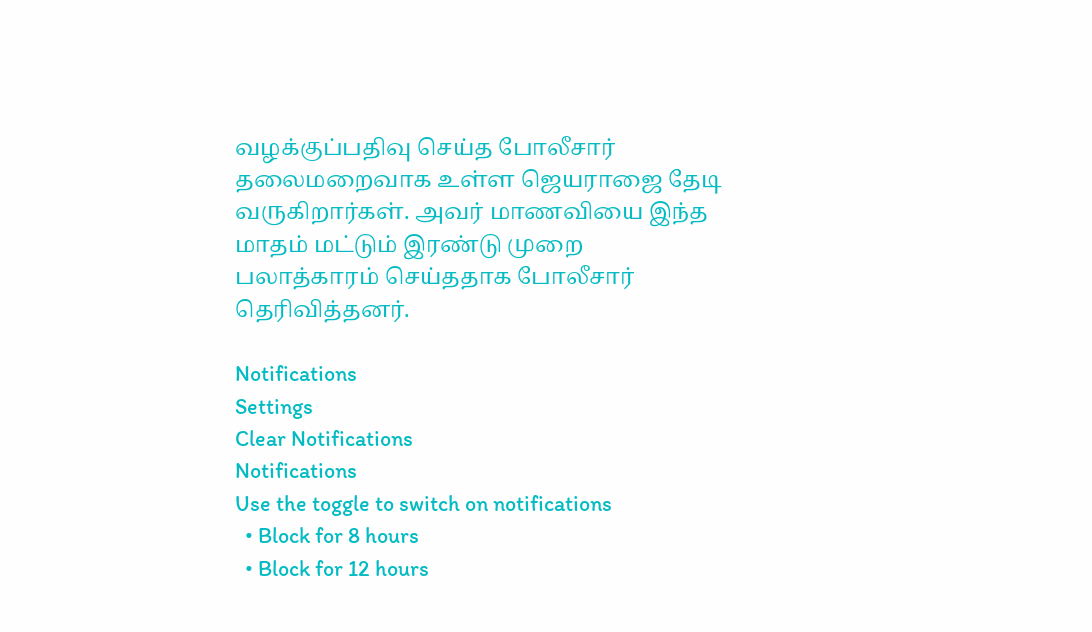வழக்குப்பதிவு செய்த போலீசார் தலைமறைவாக உள்ள ஜெயராஜை தேடி வருகிறார்கள். அவர் மாணவியை இந்த மாதம் மட்டும் இரண்டு முறை பலாத்காரம் செய்ததாக போலீசார் தெரிவித்தனர்.

Notifications
Settings
Clear Notifications
Notifications
Use the toggle to switch on notifications
  • Block for 8 hours
  • Block for 12 hours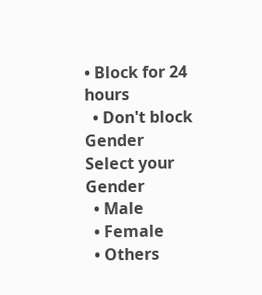• Block for 24 hours
  • Don't block
Gender
Select your Gender
  • Male
  • Female
  • Others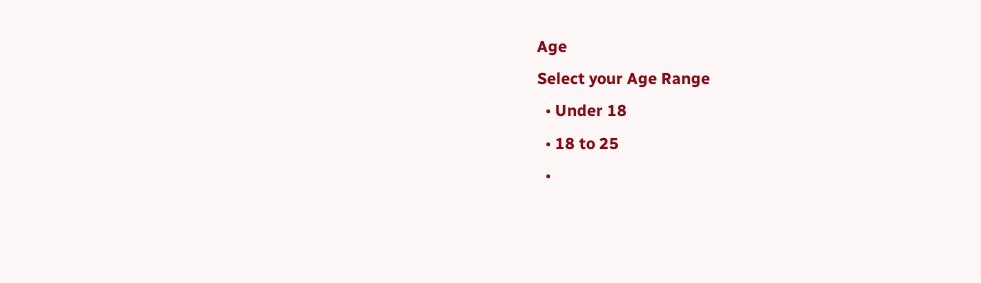Age
Select your Age Range
  • Under 18
  • 18 to 25
  •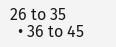26 to 35
  • 36 to 45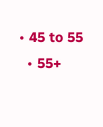• 45 to 55
  • 55+